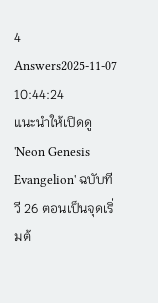4 Answers2025-11-07 10:44:24
แนะนำให้เปิดดู 'Neon Genesis Evangelion' ฉบับทีวี 26 ตอนเป็นจุดเริ่มต้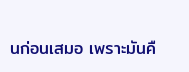นก่อนเสมอ เพราะมันคื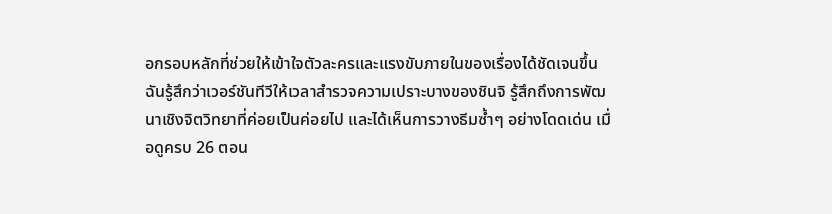อกรอบหลักที่ช่วยให้เข้าใจตัวละครและแรงขับภายในของเรื่องได้ชัดเจนขึ้น
ฉันรู้สึกว่าเวอร์ชันทีวีให้เวลาสำรวจความเปราะบางของชินจิ รู้สึกถึงการพัฒนาเชิงจิตวิทยาที่ค่อยเป็นค่อยไป และได้เห็นการวางธีมซ้ำๆ อย่างโดดเด่น เมื่อดูครบ 26 ตอน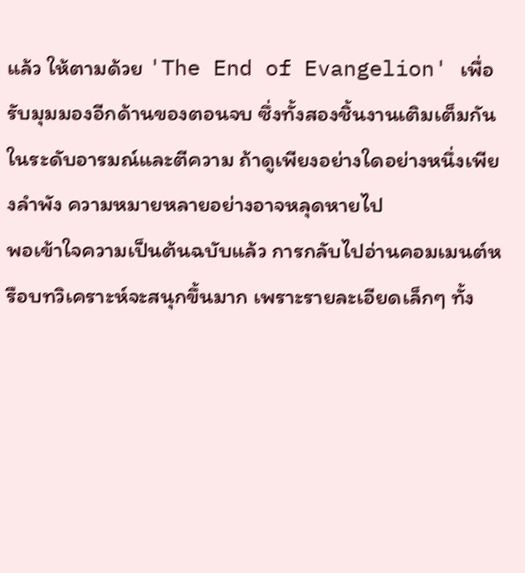แล้ว ให้ตามด้วย 'The End of Evangelion' เพื่อรับมุมมองอีกด้านของตอนจบ ซึ่งทั้งสองชิ้นงานเติมเต็มกันในระดับอารมณ์และตีความ ถ้าดูเพียงอย่างใดอย่างหนึ่งเพียงลำพัง ความหมายหลายอย่างอาจหลุดหายไป
พอเข้าใจความเป็นต้นฉบับแล้ว การกลับไปอ่านคอมเมนต์หรือบทวิเคราะห์จะสนุกขึ้นมาก เพราะรายละเอียดเล็กๆ ทั้ง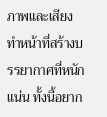ภาพและเสียงทำหน้าที่สร้างบรรยากาศที่หนักแน่น ทั้งนี้อยาก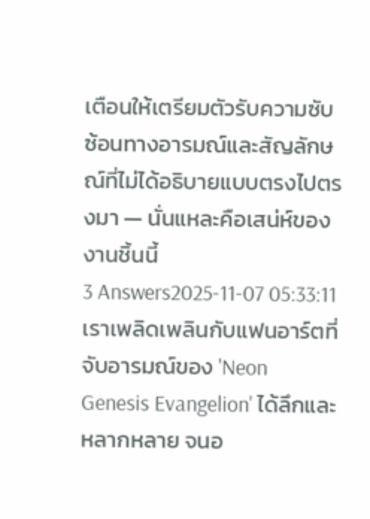เตือนให้เตรียมตัวรับความซับซ้อนทางอารมณ์และสัญลักษณ์ที่ไม่ได้อธิบายแบบตรงไปตรงมา — นั่นแหละคือเสน่ห์ของงานชิ้นนี้
3 Answers2025-11-07 05:33:11
เราเพลิดเพลินกับแฟนอาร์ตที่จับอารมณ์ของ 'Neon Genesis Evangelion' ได้ลึกและหลากหลาย จนอ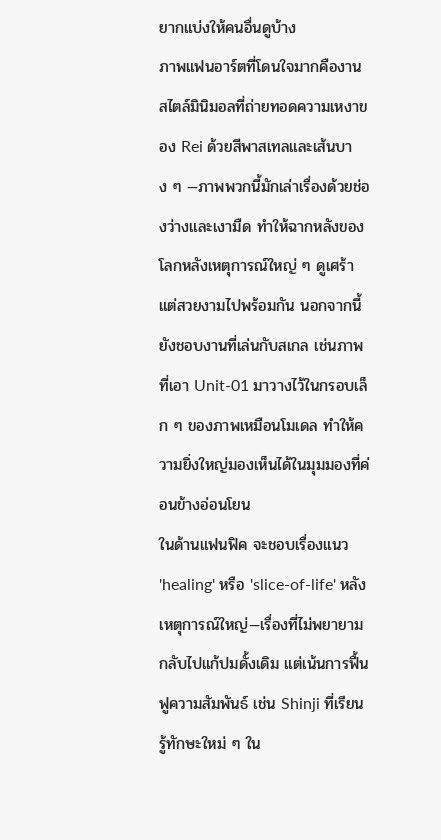ยากแบ่งให้คนอื่นดูบ้าง
ภาพแฟนอาร์ตที่โดนใจมากคืองานสไตล์มินิมอลที่ถ่ายทอดความเหงาของ Rei ด้วยสีพาสเทลและเส้นบาง ๆ —ภาพพวกนี้มักเล่าเรื่องด้วยช่องว่างและเงามืด ทำให้ฉากหลังของโลกหลังเหตุการณ์ใหญ่ ๆ ดูเศร้าแต่สวยงามไปพร้อมกัน นอกจากนี้ยังชอบงานที่เล่นกับสเกล เช่นภาพที่เอา Unit-01 มาวางไว้ในกรอบเล็ก ๆ ของภาพเหมือนโมเดล ทำให้ความยิ่งใหญ่มองเห็นได้ในมุมมองที่ค่อนข้างอ่อนโยน
ในด้านแฟนฟิค จะชอบเรื่องแนว 'healing' หรือ 'slice-of-life' หลังเหตุการณ์ใหญ่—เรื่องที่ไม่พยายามกลับไปแก้ปมดั้งเดิม แต่เน้นการฟื้นฟูความสัมพันธ์ เช่น Shinji ที่เรียนรู้ทักษะใหม่ ๆ ใน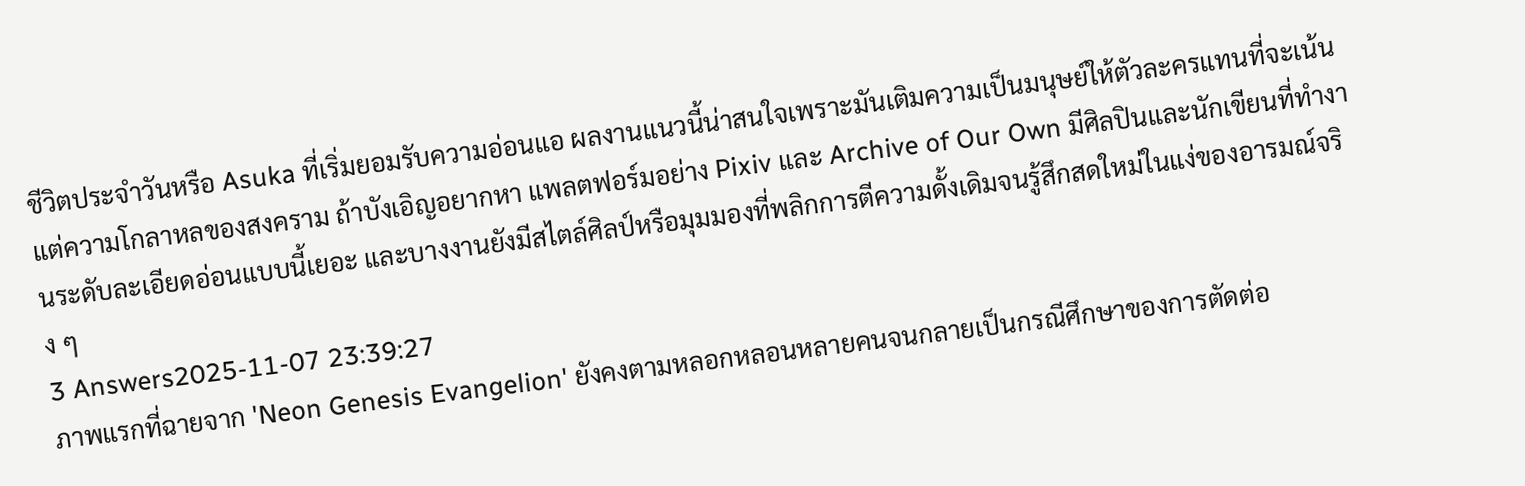ชีวิตประจำวันหรือ Asuka ที่เริ่มยอมรับความอ่อนแอ ผลงานแนวนี้น่าสนใจเพราะมันเติมความเป็นมนุษย์ให้ตัวละครแทนที่จะเน้นแต่ความโกลาหลของสงคราม ถ้าบังเอิญอยากหา แพลตฟอร์มอย่าง Pixiv และ Archive of Our Own มีศิลปินและนักเขียนที่ทำงานระดับละเอียดอ่อนแบบนี้เยอะ และบางงานยังมีสไตล์ศิลป์หรือมุมมองที่พลิกการตีความดั้งเดิมจนรู้สึกสดใหม่ในแง่ของอารมณ์จริง ๆ
3 Answers2025-11-07 23:39:27
ภาพแรกที่ฉายจาก 'Neon Genesis Evangelion' ยังคงตามหลอกหลอนหลายคนจนกลายเป็นกรณีศึกษาของการตัดต่อ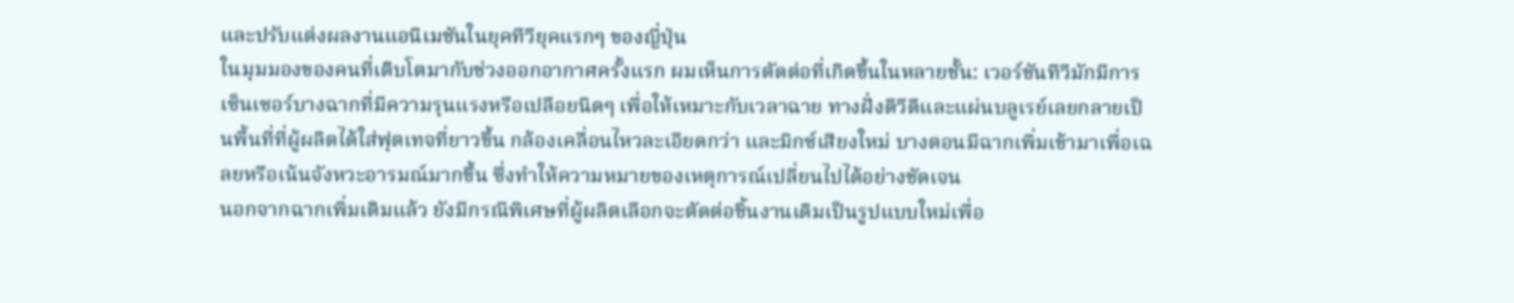และปรับแต่งผลงานแอนิเมชันในยุคทีวียุคแรกๆ ของญี่ปุ่น
ในมุมมองของคนที่เติบโตมากับช่วงออกอากาศครั้งแรก ผมเห็นการตัดต่อที่เกิดขึ้นในหลายชั้น: เวอร์ชันทีวีมักมีการเซ็นเซอร์บางฉากที่มีความรุนแรงหรือเปลือยนิดๆ เพื่อให้เหมาะกับเวลาฉาย ทางฝั่งดีวีดีและแผ่นบลูเรย์เลยกลายเป็นพื้นที่ที่ผู้ผลิตได้ใส่ฟุตเทจที่ยาวขึ้น กล้องเคลื่อนไหวละเอียดกว่า และมิกซ์เสียงใหม่ บางตอนมีฉากเพิ่มเข้ามาเพื่อเฉลยหรือเน้นจังหวะอารมณ์มากขึ้น ซึ่งทำให้ความหมายของเหตุการณ์เปลี่ยนไปได้อย่างชัดเจน
นอกจากฉากเพิ่มเติมแล้ว ยังมีกรณีพิเศษที่ผู้ผลิตเลือกจะตัดต่อชิ้นงานเดิมเป็นรูปแบบใหม่เพื่อ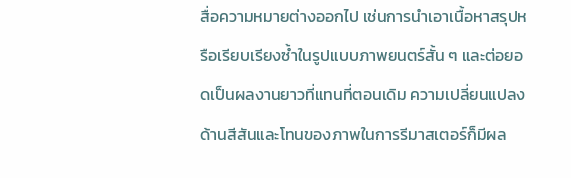สื่อความหมายต่างออกไป เช่นการนำเอาเนื้อหาสรุปหรือเรียบเรียงซ้ำในรูปแบบภาพยนตร์สั้น ๆ และต่อยอดเป็นผลงานยาวที่แทนที่ตอนเดิม ความเปลี่ยนแปลงด้านสีสันและโทนของภาพในการรีมาสเตอร์ก็มีผล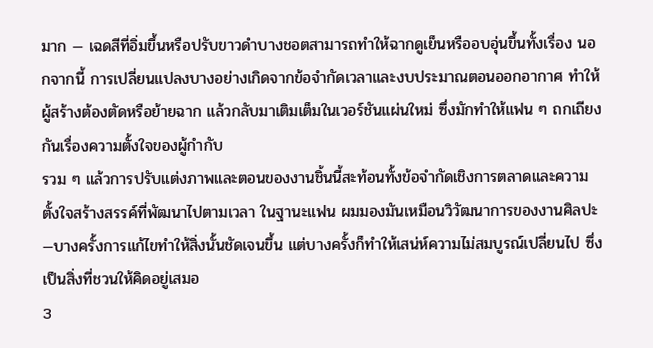มาก — เฉดสีที่อิ่มขึ้นหรือปรับขาวดำบางชอตสามารถทำให้ฉากดูเย็นหรืออบอุ่นขึ้นทั้งเรื่อง นอกจากนี้ การเปลี่ยนแปลงบางอย่างเกิดจากข้อจำกัดเวลาและงบประมาณตอนออกอากาศ ทำให้ผู้สร้างต้องตัดหรือย้ายฉาก แล้วกลับมาเติมเต็มในเวอร์ชันแผ่นใหม่ ซึ่งมักทำให้แฟน ๆ ถกเถียงกันเรื่องความตั้งใจของผู้กำกับ
รวม ๆ แล้วการปรับแต่งภาพและตอนของงานชิ้นนี้สะท้อนทั้งข้อจำกัดเชิงการตลาดและความตั้งใจสร้างสรรค์ที่พัฒนาไปตามเวลา ในฐานะแฟน ผมมองมันเหมือนวิวัฒนาการของงานศิลปะ—บางครั้งการแก้ไขทำให้สิ่งนั้นชัดเจนขึ้น แต่บางครั้งก็ทำให้เสน่ห์ความไม่สมบูรณ์เปลี่ยนไป ซึ่งเป็นสิ่งที่ชวนให้คิดอยู่เสมอ
3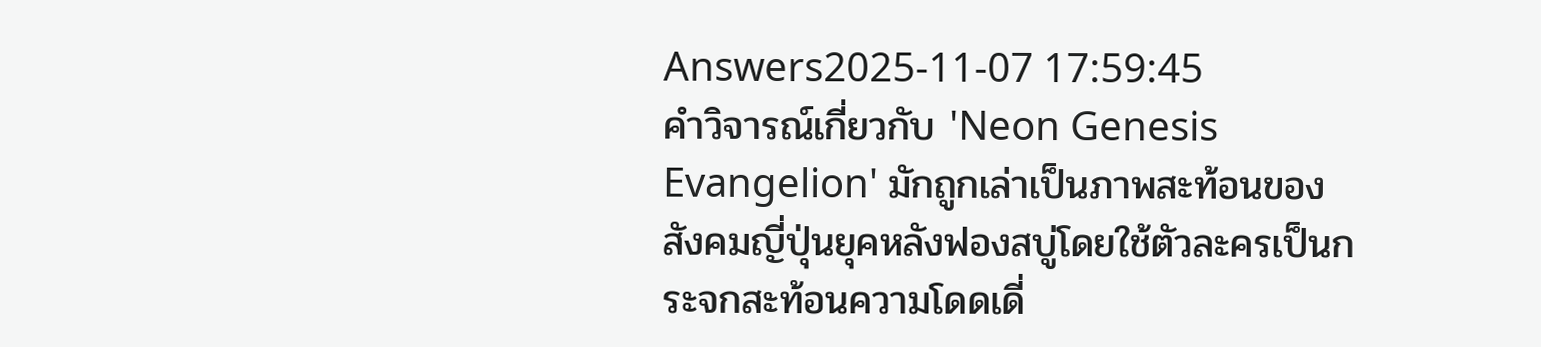Answers2025-11-07 17:59:45
คำวิจารณ์เกี่ยวกับ 'Neon Genesis Evangelion' มักถูกเล่าเป็นภาพสะท้อนของสังคมญี่ปุ่นยุคหลังฟองสบู่โดยใช้ตัวละครเป็นกระจกสะท้อนความโดดเดี่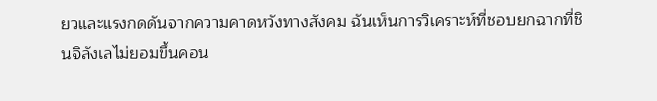ยวและแรงกดดันจากความคาดหวังทางสังคม ฉันเห็นการวิเคราะห์ที่ชอบยกฉากที่ชินจิลังเลไม่ยอมขึ้นคอน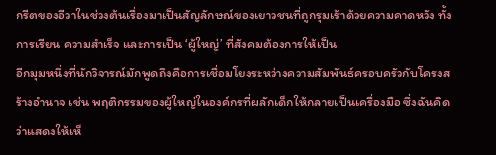กรีตของอีวาในช่วงต้นเรื่องมาเป็นสัญลักษณ์ของเยาวชนที่ถูกรุมเร้าด้วยความคาดหวัง ทั้งการเรียน ความสำเร็จ และการเป็น ‘ผู้ใหญ่’ ที่สังคมต้องการให้เป็น
อีกมุมหนึ่งที่นักวิจารณ์มักพูดถึงคือการเชื่อมโยงระหว่างความสัมพันธ์ครอบครัวกับโครงสร้างอำนาจ เช่น พฤติกรรมของผู้ใหญ่ในองค์กรที่ผลักเด็กให้กลายเป็นเครื่องมือ ซึ่งฉันคิดว่าแสดงให้เห็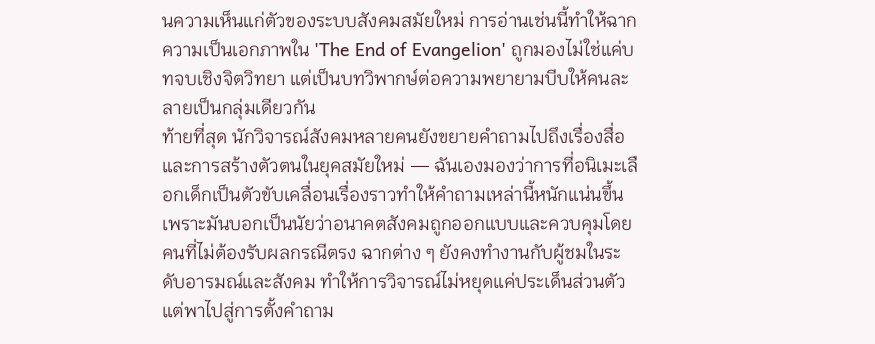นความเห็นแก่ตัวของระบบสังคมสมัยใหม่ การอ่านเช่นนี้ทำให้ฉากความเป็นเอกภาพใน 'The End of Evangelion' ถูกมองไม่ใช่แค่บทจบเชิงจิตวิทยา แต่เป็นบทวิพากษ์ต่อความพยายามบีบให้คนละลายเป็นกลุ่มเดียวกัน
ท้ายที่สุด นักวิจารณ์สังคมหลายคนยังขยายคำถามไปถึงเรื่องสื่อและการสร้างตัวตนในยุคสมัยใหม่ — ฉันเองมองว่าการที่อนิเมะเลือกเด็กเป็นตัวขับเคลื่อนเรื่องราวทำให้คำถามเหล่านี้หนักแน่นขึ้น เพราะมันบอกเป็นนัยว่าอนาคตสังคมถูกออกแบบและควบคุมโดยคนที่ไม่ต้องรับผลกรณีตรง ฉากต่าง ๆ ยังคงทำงานกับผู้ชมในระดับอารมณ์และสังคม ทำให้การวิจารณ์ไม่หยุดแค่ประเด็นส่วนตัวแต่พาไปสู่การตั้งคำถาม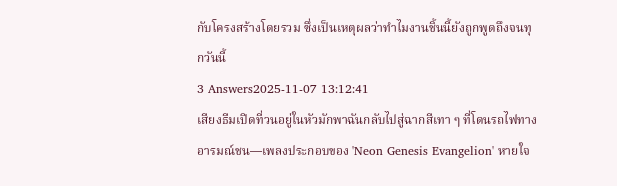กับโครงสร้างโดยรวม ซึ่งเป็นเหตุผลว่าทำไมงานชิ้นนี้ยังถูกพูดถึงจนทุกวันนี้
3 Answers2025-11-07 13:12:41
เสียงธีมเปิดที่วนอยู่ในหัวมักพาฉันกลับไปสู่ฉากสีเทา ๆ ที่โดนรถไฟทางอารมณ์ชน—เพลงประกอบของ 'Neon Genesis Evangelion' หายใจ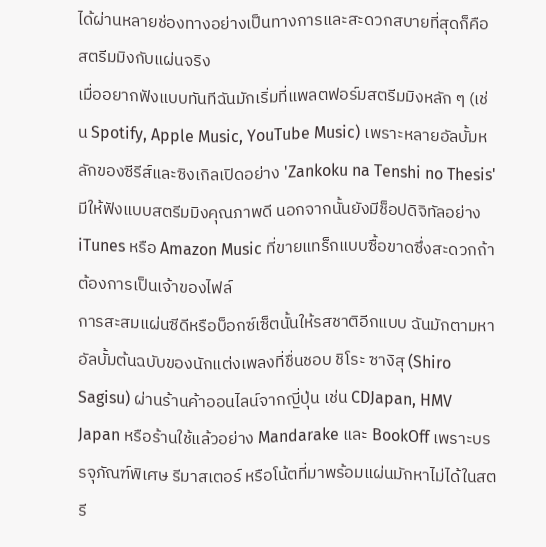ได้ผ่านหลายช่องทางอย่างเป็นทางการและสะดวกสบายที่สุดก็คือสตรีมมิงกับแผ่นจริง
เมื่ออยากฟังแบบทันทีฉันมักเริ่มที่แพลตฟอร์มสตรีมมิงหลัก ๆ (เช่น Spotify, Apple Music, YouTube Music) เพราะหลายอัลบั้มหลักของซีรีส์และซิงเกิลเปิดอย่าง 'Zankoku na Tenshi no Thesis' มีให้ฟังแบบสตรีมมิงคุณภาพดี นอกจากนั้นยังมีช็อปดิจิทัลอย่าง iTunes หรือ Amazon Music ที่ขายแทร็กแบบซื้อขาดซึ่งสะดวกถ้าต้องการเป็นเจ้าของไฟล์
การสะสมแผ่นซีดีหรือบ็อกซ์เซ็ตนั้นให้รสชาติอีกแบบ ฉันมักตามหาอัลบั้มต้นฉบับของนักแต่งเพลงที่ชื่นชอบ ชิโระ ซางิสุ (Shiro Sagisu) ผ่านร้านค้าออนไลน์จากญี่ปุ่น เช่น CDJapan, HMV Japan หรือร้านใช้แล้วอย่าง Mandarake และ BookOff เพราะบรรจุภัณฑ์พิเศษ รีมาสเตอร์ หรือโน้ตที่มาพร้อมแผ่นมักหาไม่ได้ในสตรี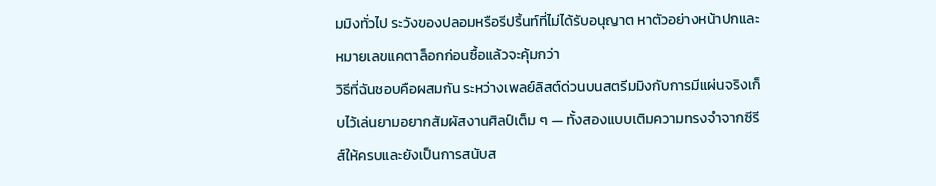มมิงทั่วไป ระวังของปลอมหรือรีปริ้นท์ที่ไม่ได้รับอนุญาต หาตัวอย่างหน้าปกและหมายเลขแคตาล็อกก่อนซื้อแล้วจะคุ้มกว่า
วิธีที่ฉันชอบคือผสมกัน ระหว่างเพลย์ลิสต์ด่วนบนสตรีมมิงกับการมีแผ่นจริงเก็บไว้เล่นยามอยากสัมผัสงานศิลป์เต็ม ๆ — ทั้งสองแบบเติมความทรงจำจากซีรีส์ให้ครบและยังเป็นการสนับส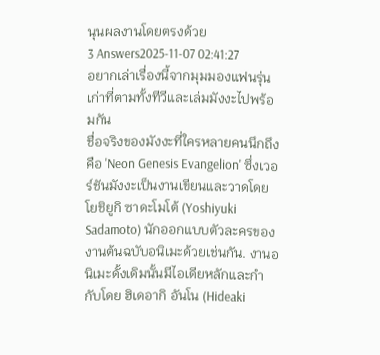นุนผลงานโดยตรงด้วย
3 Answers2025-11-07 02:41:27
อยากเล่าเรื่องนี้จากมุมมองแฟนรุ่นเก่าที่ตามทั้งทีวีและเล่มมังงะไปพร้อมกัน
ชื่อจริงของมังงะที่ใครหลายคนนึกถึงคือ 'Neon Genesis Evangelion' ซึ่งเวอร์ชันมังงะเป็นงานเขียนและวาดโดย โยชิยูกิ ซาดะโมโต้ (Yoshiyuki Sadamoto) นักออกแบบตัวละครของงานต้นฉบับอนิเมะด้วยเช่นกัน. งานอนิเมะดั้งเดิมนั้นมีไอเดียหลักและกำกับโดย ฮิเดอากิ อันโน (Hideaki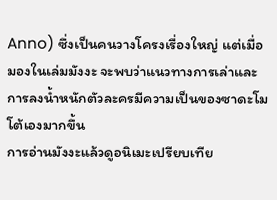Anno) ซึ่งเป็นคนวางโครงเรื่องใหญ่ แต่เมื่อมองในเล่มมังงะ จะพบว่าแนวทางการเล่าและการลงน้ำหนักตัวละครมีความเป็นของซาดะโมโต้เองมากขึ้น
การอ่านมังงะแล้วดูอนิเมะเปรียบเทีย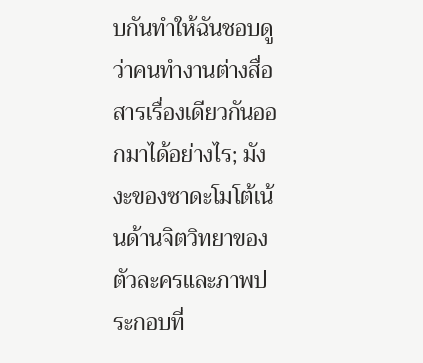บกันทำให้ฉันชอบดูว่าคนทำงานต่างสื่อสารเรื่องเดียวกันออกมาได้อย่างไร; มังงะของซาดะโมโต้เน้นด้านจิตวิทยาของตัวละครและภาพประกอบที่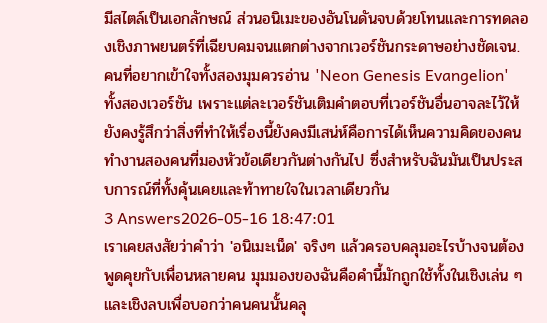มีสไตล์เป็นเอกลักษณ์ ส่วนอนิเมะของอันโนดันจบด้วยโทนและการทดลองเชิงภาพยนตร์ที่เฉียบคมจนแตกต่างจากเวอร์ชันกระดาษอย่างชัดเจน. คนที่อยากเข้าใจทั้งสองมุมควรอ่าน 'Neon Genesis Evangelion' ทั้งสองเวอร์ชัน เพราะแต่ละเวอร์ชันเติมคำตอบที่เวอร์ชันอื่นอาจละไว้ให้
ยังคงรู้สึกว่าสิ่งที่ทำให้เรื่องนี้ยังคงมีเสน่ห์คือการได้เห็นความคิดของคนทำงานสองคนที่มองหัวข้อเดียวกันต่างกันไป ซึ่งสำหรับฉันมันเป็นประสบการณ์ที่ทั้งคุ้นเคยและท้าทายใจในเวลาเดียวกัน
3 Answers2026-05-16 18:47:01
เราเคยสงสัยว่าคำว่า 'อนิเมะเน็ด' จริงๆ แล้วครอบคลุมอะไรบ้างจนต้องพูดคุยกับเพื่อนหลายคน มุมมองของฉันคือคำนี้มักถูกใช้ทั้งในเชิงเล่น ๆ และเชิงลบเพื่อบอกว่าคนคนนั้นคลุ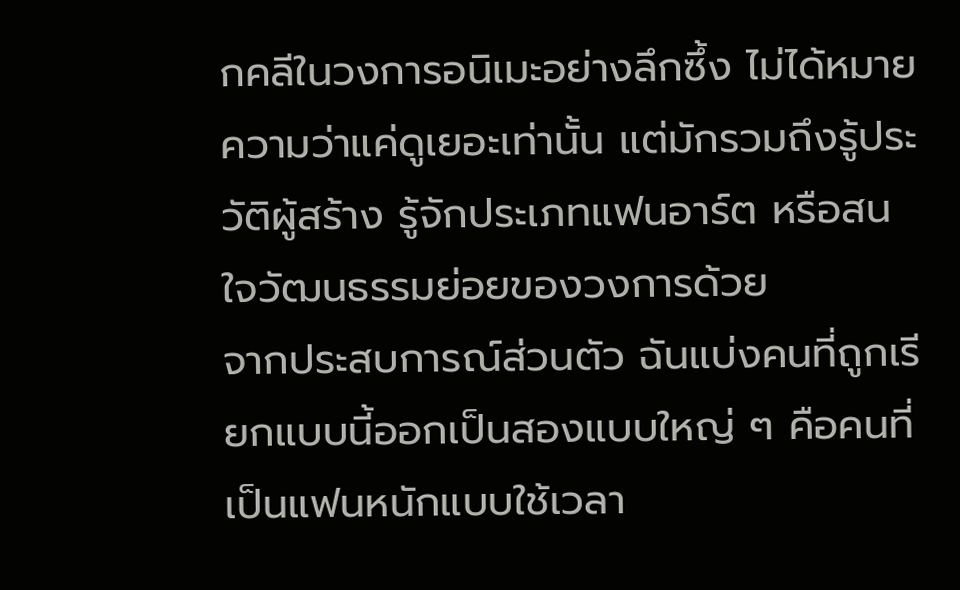กคลีในวงการอนิเมะอย่างลึกซึ้ง ไม่ได้หมายความว่าแค่ดูเยอะเท่านั้น แต่มักรวมถึงรู้ประวัติผู้สร้าง รู้จักประเภทแฟนอาร์ต หรือสนใจวัฒนธรรมย่อยของวงการด้วย
จากประสบการณ์ส่วนตัว ฉันแบ่งคนที่ถูกเรียกแบบนี้ออกเป็นสองแบบใหญ่ ๆ คือคนที่เป็นแฟนหนักแบบใช้เวลา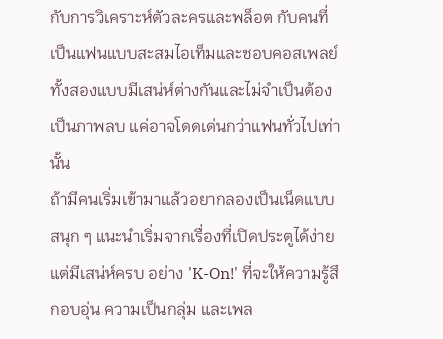กับการวิเคราะห์ตัวละครและพล็อต กับคนที่เป็นแฟนแบบสะสมไอเท็มและชอบคอสเพลย์ ทั้งสองแบบมีเสน่ห์ต่างกันและไม่จำเป็นต้องเป็นภาพลบ แค่อาจโดดเด่นกว่าแฟนทั่วไปเท่านั้น
ถ้ามีคนเริ่มเข้ามาแล้วอยากลองเป็นเน็ดแบบสนุก ๆ แนะนำเริ่มจากเรื่องที่เปิดประตูได้ง่ายแต่มีเสน่ห์ครบ อย่าง 'K-On!' ที่จะให้ความรู้สึกอบอุ่น ความเป็นกลุ่ม และเพล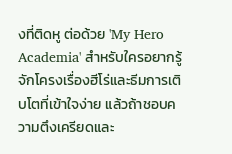งที่ติดหู ต่อด้วย 'My Hero Academia' สำหรับใครอยากรู้จักโครงเรื่องฮีโร่และธีมการเติบโตที่เข้าใจง่าย แล้วถ้าชอบความตึงเครียดและ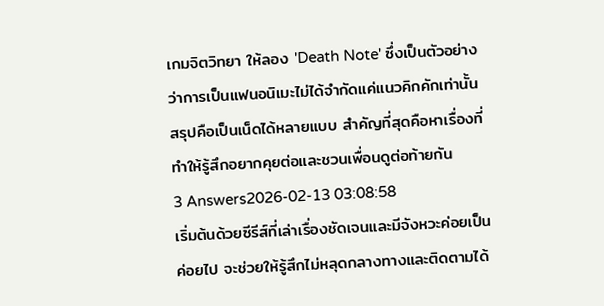เกมจิตวิทยา ให้ลอง 'Death Note' ซึ่งเป็นตัวอย่างว่าการเป็นแฟนอนิเมะไม่ได้จำกัดแค่แนวคิกคักเท่านั้น สรุปคือเป็นเน็ดได้หลายแบบ สำคัญที่สุดคือหาเรื่องที่ทำให้รู้สึกอยากคุยต่อและชวนเพื่อนดูต่อท้ายกัน
3 Answers2026-02-13 03:08:58
เริ่มต้นด้วยซีรีส์ที่เล่าเรื่องชัดเจนและมีจังหวะค่อยเป็นค่อยไป จะช่วยให้รู้สึกไม่หลุดกลางทางและติดตามได้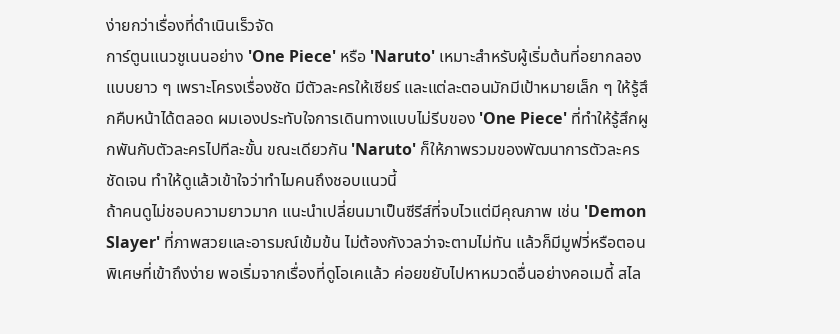ง่ายกว่าเรื่องที่ดำเนินเร็วจัด
การ์ตูนแนวชูเนนอย่าง 'One Piece' หรือ 'Naruto' เหมาะสำหรับผู้เริ่มต้นที่อยากลองแบบยาว ๆ เพราะโครงเรื่องชัด มีตัวละครให้เชียร์ และแต่ละตอนมักมีเป้าหมายเล็ก ๆ ให้รู้สึกคืบหน้าได้ตลอด ผมเองประทับใจการเดินทางแบบไม่รีบของ 'One Piece' ที่ทำให้รู้สึกผูกพันกับตัวละครไปทีละขั้น ขณะเดียวกัน 'Naruto' ก็ให้ภาพรวมของพัฒนาการตัวละครชัดเจน ทำให้ดูแล้วเข้าใจว่าทำไมคนถึงชอบแนวนี้
ถ้าคนดูไม่ชอบความยาวมาก แนะนำเปลี่ยนมาเป็นซีรีส์ที่จบไวแต่มีคุณภาพ เช่น 'Demon Slayer' ที่ภาพสวยและอารมณ์เข้มข้น ไม่ต้องกังวลว่าจะตามไม่ทัน แล้วก็มีมูฟวี่หรือตอนพิเศษที่เข้าถึงง่าย พอเริ่มจากเรื่องที่ดูโอเคแล้ว ค่อยขยับไปหาหมวดอื่นอย่างคอเมดี้ สไล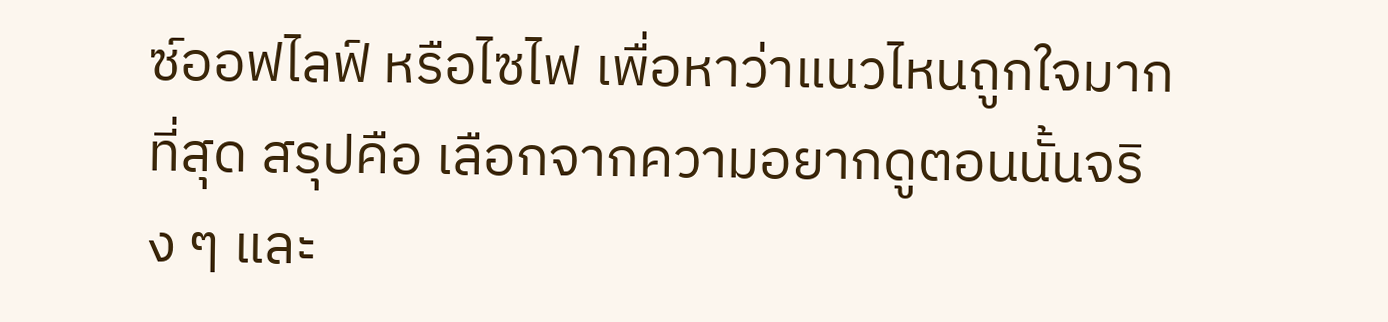ซ์ออฟไลฟ์ หรือไซไฟ เพื่อหาว่าแนวไหนถูกใจมากที่สุด สรุปคือ เลือกจากความอยากดูตอนนั้นจริง ๆ และ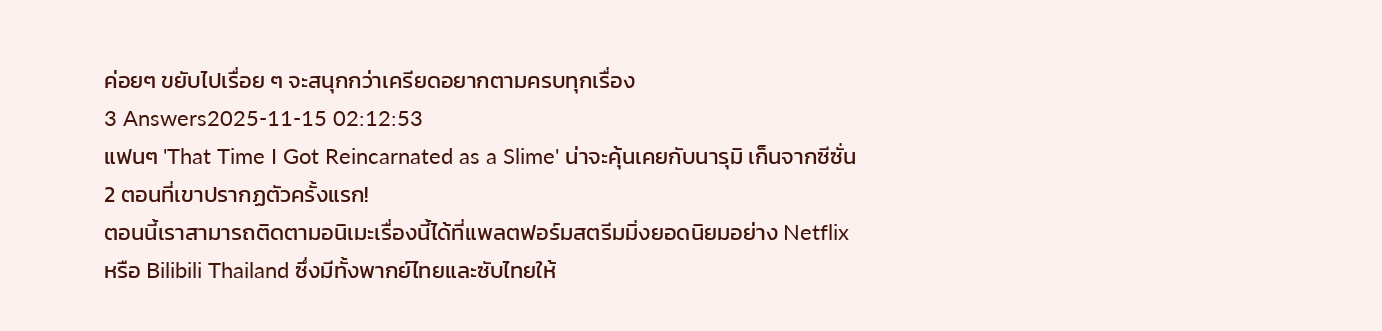ค่อยๆ ขยับไปเรื่อย ๆ จะสนุกกว่าเครียดอยากตามครบทุกเรื่อง
3 Answers2025-11-15 02:12:53
แฟนๆ 'That Time I Got Reincarnated as a Slime' น่าจะคุ้นเคยกับนารุมิ เก็นจากซีซั่น 2 ตอนที่เขาปรากฏตัวครั้งแรก!
ตอนนี้เราสามารถติดตามอนิเมะเรื่องนี้ได้ที่แพลตฟอร์มสตรีมมิ่งยอดนิยมอย่าง Netflix หรือ Bilibili Thailand ซึ่งมีทั้งพากย์ไทยและซับไทยให้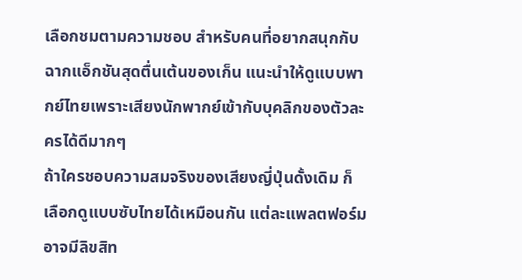เลือกชมตามความชอบ สำหรับคนที่อยากสนุกกับฉากแอ็กชันสุดตื่นเต้นของเก็น แนะนำให้ดูแบบพากย์ไทยเพราะเสียงนักพากย์เข้ากับบุคลิกของตัวละครได้ดีมากๆ
ถ้าใครชอบความสมจริงของเสียงญี่ปุ่นดั้งเดิม ก็เลือกดูแบบซับไทยได้เหมือนกัน แต่ละแพลตฟอร์มอาจมีลิขสิท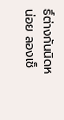ธิ์ต่างกันนิดหน่อย ลองเช็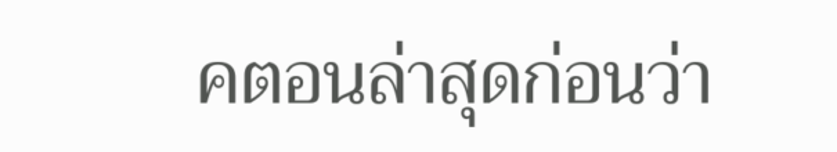คตอนล่าสุดก่อนว่า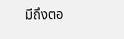มีถึงตอ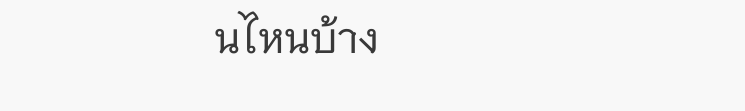นไหนบ้าง